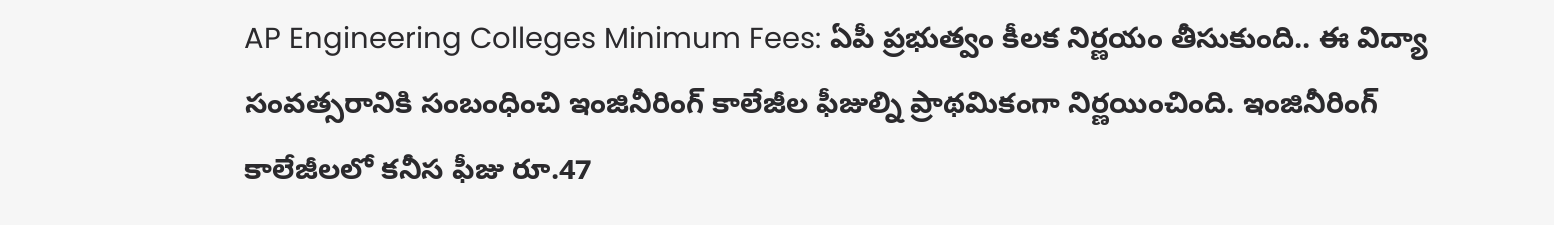AP Engineering Colleges Minimum Fees: ఏపీ ప్రభుత్వం కీలక నిర్ణయం తీసుకుంది.. ఈ విద్యా సంవత్సరానికి సంబంధించి ఇంజినీరింగ్ కాలేజీల ఫీజుల్ని ప్రాథమికంగా నిర్ణయించింది. ఇంజినీరింగ్ కాలేజీలలో కనీస ఫీజు రూ.47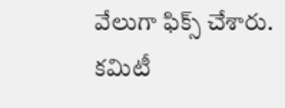వేలుగా ఫిక్స్ చేశారు. కమిటీ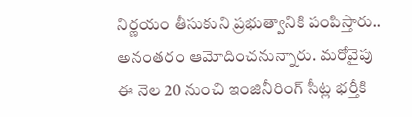నిర్ణయం తీసుకుని ప్రభుత్వానికి పంపిస్తారు.. అనంతరం ఆమోదించనున్నారు. మరోవైపు ఈ నెల 20 నుంచి ఇంజినీరింగ్ సీట్ల భర్తీకి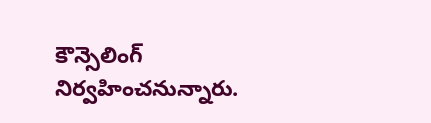కౌన్సెలింగ్ నిర్వహించనున్నారు.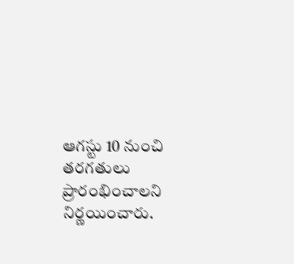ఆగస్టు 10 నుంచి తరగతులు ప్రారంభించాలని నిర్ణయించారు.